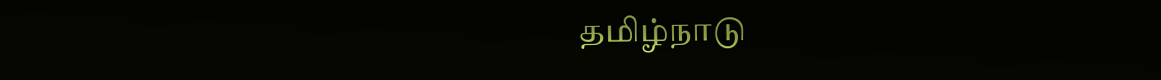தமிழ்நாடு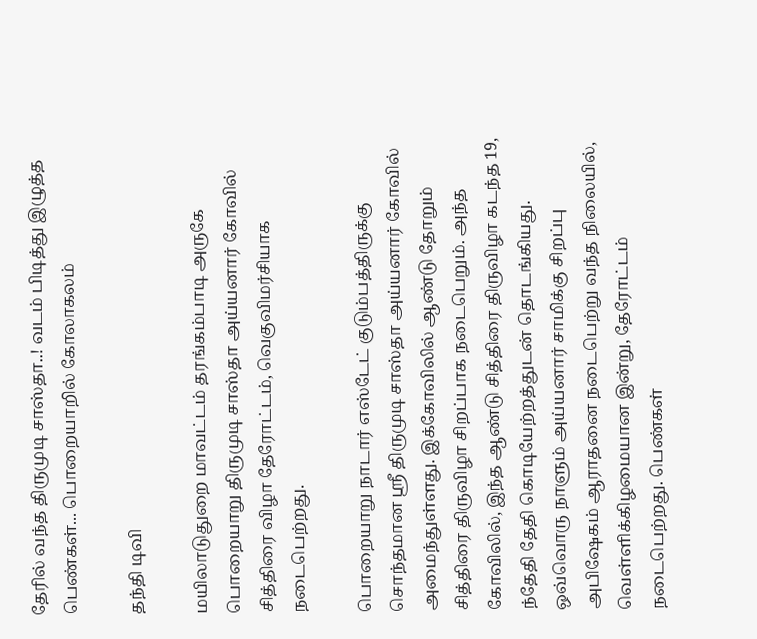தேரில் வந்த திருமுடி சாஸ்தா..! வடம் பிடித்து இழுத்த பெண்கள்... பொறையாறில் கோலாகலம்

தந்தி டிவி

மயிலாடுதுறை மாவட்டம் தரங்கம்பாடி அருகே பொறையாறு திருமுடி சாஸ்தா அய்யனார் கோவில் சித்திரை விழா தேரோட்டம், வெகுவிமர்சியாக நடைபெற்றது.

பொறையாறு நாடார் எஸ்டேட் குடும்பத்திருக்கு சொந்தமான ஸ்ரீ திருமுடி சாஸ்தா அய்யனார் கோவில் அமைந்துள்ளது. இக்கோவிலில் ஆண்டு தோறும் சித்திரை திருவிழா சிறப்பாக நடைபெறும். அந்த கோவிலில், இந்த ஆண்டு சித்திரை திருவிழா கடந்த 19, ந்தேதி தேதி கொடியேற்றத்துடன் தொடங்கியது. ஒவ்வொரு நாளும் அய்யனார் சாமிக்கு சிறப்பு அபிஷேகம் ஆராதனை நடைபெற்று வந்த நிலையில், வெள்ளிக்கிழமையான இன்று, தேரோட்டம் நடைபெற்றது. பெண்கள்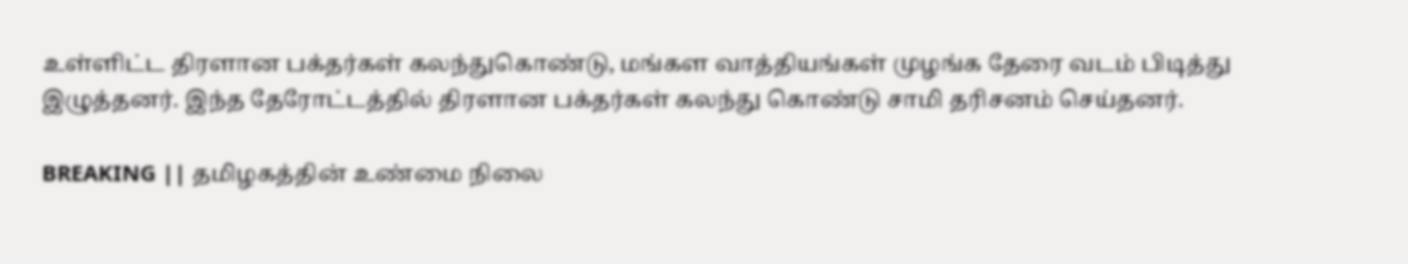உள்ளிட்ட திரளான பக்தர்கள் கலந்துகொண்டு, மங்கள வாத்தியங்கள் முழங்க தேரை வடம் பிடித்து இழுத்தனர். இந்த தேரோட்டத்தில் திரளான பக்தர்கள் கலந்து கொண்டு சாமி தரிசனம் செய்தனர்.

BREAKING || தமிழகத்தின் உண்மை நிலை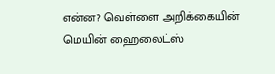என்ன? வெள்ளை அறிக்கையின் மெயின் ஹைலைட்ஸ்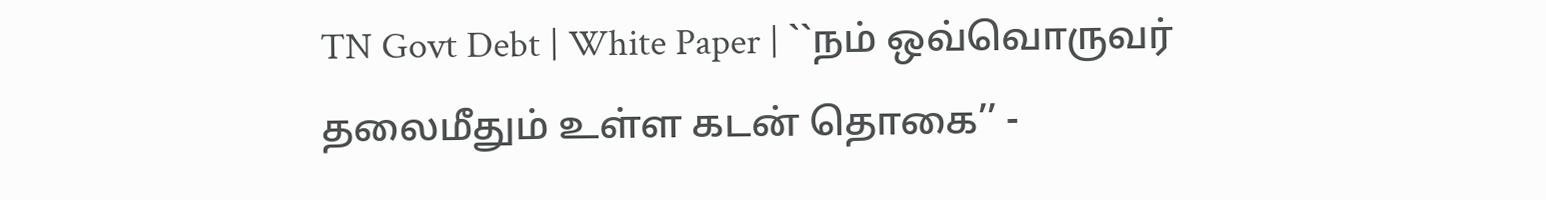TN Govt Debt | White Paper | ``நம் ஒவ்வொருவர் தலைமீதும் உள்ள கடன் தொகை’’ -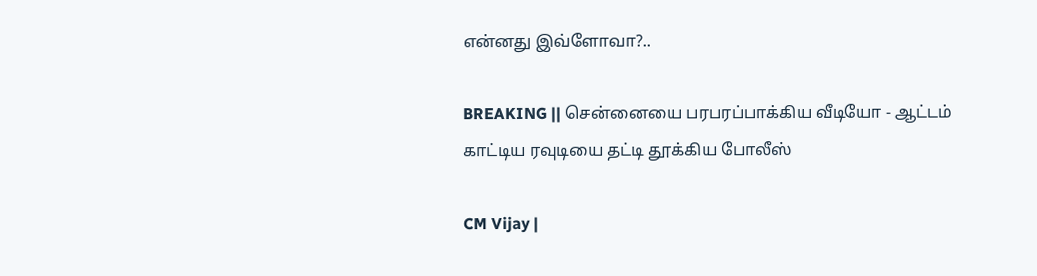என்னது இவ்ளோவா?..

BREAKING || சென்னையை பரபரப்பாக்கிய வீடியோ - ஆட்டம் காட்டிய ரவுடியை தட்டி தூக்கிய போலீஸ்

CM Vijay |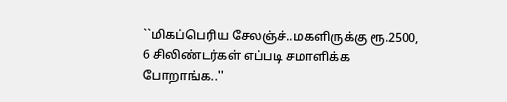``மிகப்பெரிய சேலஞ்ச்..மகளிருக்கு ரூ.2500, 6 சிலிண்டர்கள் எப்படி சமாளிக்க போறாங்க..''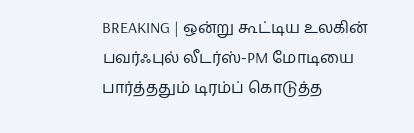BREAKING | ஒன்று கூட்டிய உலகின் பவர்ஃபுல் லீடர்ஸ்-PM மோடியை பார்த்ததும் டிரம்ப் கொடுத்த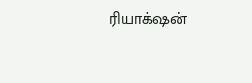ரியாக்‌ஷன்